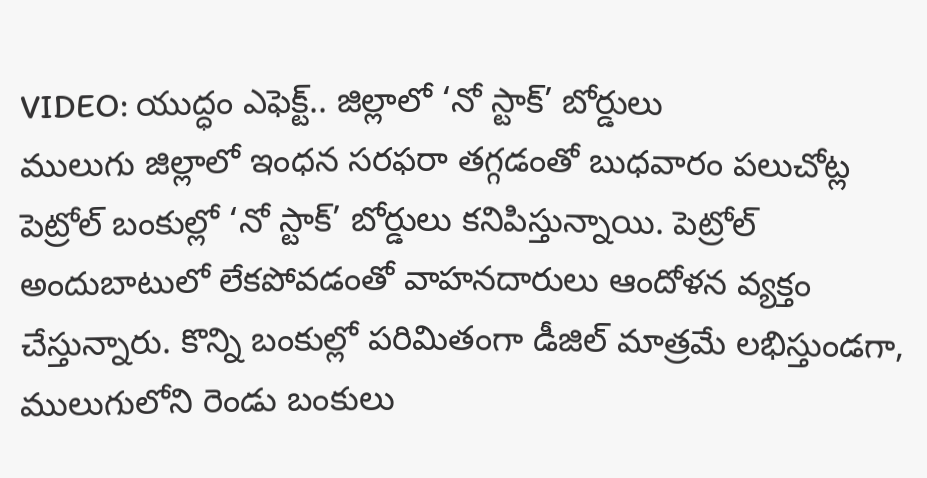VIDEO: యుద్ధం ఎఫెక్ట్.. జిల్లాలో ‘నో స్టాక్’ బోర్డులు
ములుగు జిల్లాలో ఇంధన సరఫరా తగ్గడంతో బుధవారం పలుచోట్ల పెట్రోల్ బంకుల్లో ‘నో స్టాక్’ బోర్డులు కనిపిస్తున్నాయి. పెట్రోల్ అందుబాటులో లేకపోవడంతో వాహనదారులు ఆందోళన వ్యక్తం చేస్తున్నారు. కొన్ని బంకుల్లో పరిమితంగా డీజిల్ మాత్రమే లభిస్తుండగా, ములుగులోని రెండు బంకులు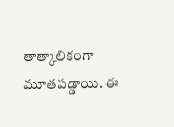తాత్కాలికంగా మూతపడ్డాయి. ఈ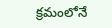క్రమంలోనే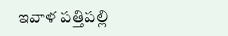ఇవాళ పత్తిపల్లి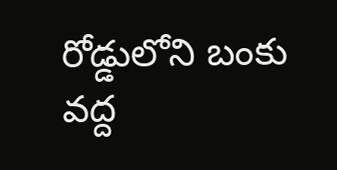రోడ్డులోని బంకు వద్ద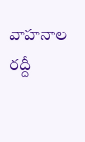వాహనాల రద్దీ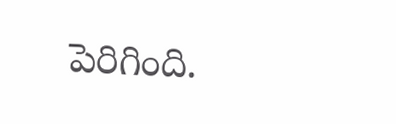పెరిగింది.